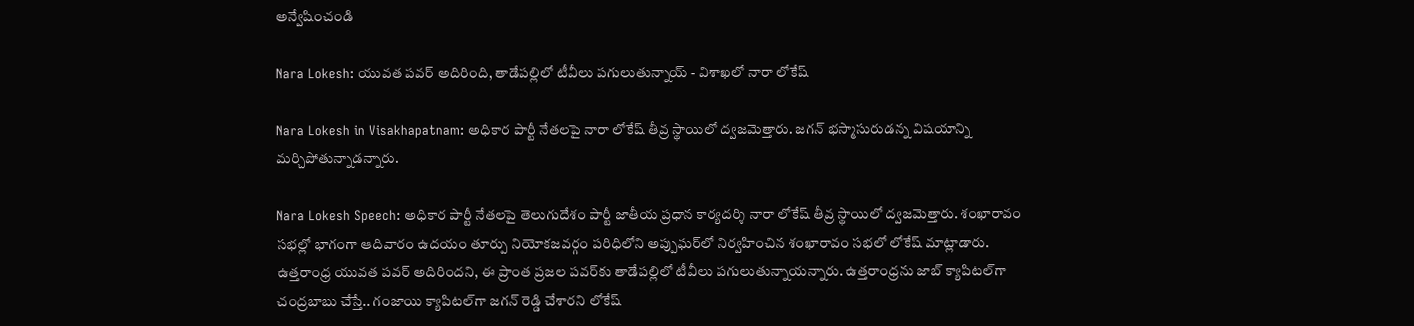అన్వేషించండి

Nara Lokesh: యువత పవర్‌ అదిరింది, తాడేపల్లిలో టీవీలు పగులుతున్నాయ్ - విశాఖలో నారా లోకేష్

Nara Lokesh in Visakhapatnam: అధికార పార్టీ నేతలపై నారా లోకేష్‌ తీవ్ర స్థాయిలో ద్వజమెత్తారు. జగన్‌ భస్మాసురుడన్న విషయాన్ని మర్చిపోతున్నాడన్నారు.

Nara Lokesh Speech: అధికార పార్టీ నేతలపై తెలుగుదేశం పార్టీ జాతీయ ప్రధాన కార్యదర్శి నారా లోకేష్‌ తీవ్ర స్థాయిలో ద్వజమెత్తారు. శంఖారావం సభల్లో భాగంగా ఆదివారం ఉదయం తూర్పు నియోకజవర్గం పరిధిలోని అప్పుఘర్‌లో నిర్వహించిన శంఖారావం సభలో లోకేష్‌ మాట్లాడారు. ఉత్తరాంధ్ర యువత పవర్‌ అదిరిందని, ఈ ప్రాంత ప్రజల పవర్‌కు తాడేపల్లిలో టీవీలు పగులుతున్నాయన్నారు. ఉత్తరాంధ్రను జాబ్‌ క్యాపిటల్‌గా చంద్రబాబు చేస్తే.. గంజాయి క్యాపిటల్‌గా జగన్‌ రెడ్డి చేశారని లోకేష్‌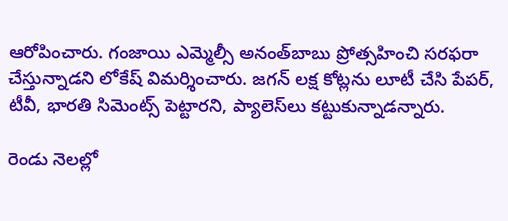ఆరోపించారు. గంజాయి ఎమ్మెల్సీ అనంత్‌బాబు ప్రోత్సహించి సరఫరా చేస్తున్నాడని లోకేష్‌ విమర్శించారు. జగన్‌ లక్ష కోట్లను లూటీ చేసి పేపర్‌, టీవీ, భారతి సిమెంట్స్‌ పెట్టారని, ప్యాలెస్‌లు కట్టుకున్నాడన్నారు.

రెండు నెలల్లో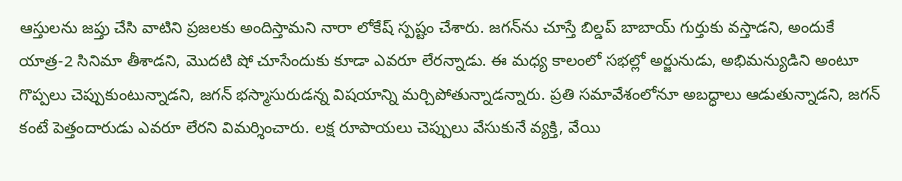ఆస్తులను జప్తు చేసి వాటిని ప్రజలకు అందిస్తామని నారా లోకేష్‌ స్పష్టం చేశారు. జగన్‌ను చూస్తే బిల్డప్‌ బాబాయ్‌ గుర్తుకు వస్తాడని, అందుకే యాత్ర-2 సినిమా తీశాడని, మొదటి షో చూసేందుకు కూడా ఎవరూ లేరన్నాడు. ఈ మధ్య కాలంలో సభల్లో అర్జునుడు, అభిమన్యుడిని అంటూ గొప్పలు చెప్పుకుంటున్నాడని, జగన్‌ భస్మాసురుడన్న విషయాన్ని మర్చిపోతున్నాడన్నారు. ప్రతి సమావేశంలోనూ అబద్ధాలు ఆడుతున్నాడని, జగన్‌ కంటే పెత్తందారుడు ఎవరూ లేరని విమర్శించారు. లక్ష రూపాయలు చెప్పులు వేసుకునే వ్యక్తి, వేయి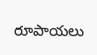రూపాయలు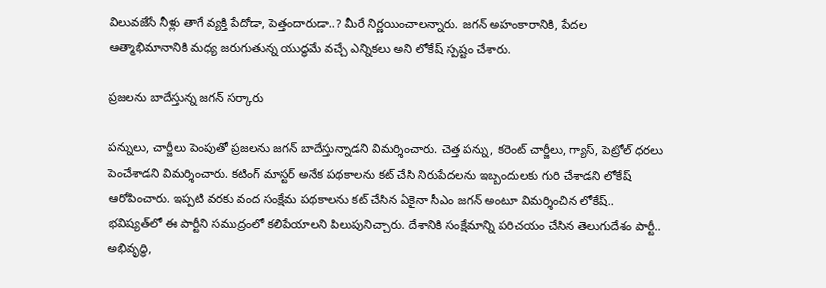విలువజేసే నీళ్లు తాగే వ్యక్తి పేదోడా, పెత్తందారుడా..? మీరే నిర్ణయించాలన్నారు. జగన్‌ అహంకారానికి, పేదల ఆత్మాభిమానానికి మధ్య జరుగుతున్న యుద్ధమే వచ్చే ఎన్నికలు అని లోకేష్‌ స్పష్టం చేశారు.

ప్రజలను బాదేస్తున్న జగన్‌ సర్కారు

పన్నులు, చార్జీలు పెంపుతో ప్రజలను జగన్‌ బాదేస్తున్నాడని విమర్శించారు. చెత్త పన్ను, కరెంట్‌ చార్జీలు, గ్యాస్‌, పెట్రోల్‌ ధరలు పెంచేశాడని విమర్శించారు. కటింగ్‌ మాస్టర్‌ అనేక పథకాలను కట్‌ చేసి నిరుపేదలను ఇబ్బందులకు గురి చేశాడని లోకేష్‌ ఆరోపించారు. ఇప్పటి వరకు వంద సంక్షేమ పథకాలను కట్‌ చేసిన ఏకైనా సీఎం జగన్‌ అంటూ విమర్శించిన లోకేష్‌.. భవిష్యత్‌లో ఈ పార్టీని సముద్రంలో కలిపేయాలని పిలుపునిచ్చారు. దేశానికి సంక్షేమాన్ని పరిచయం చేసిన తెలుగుదేశం పార్టీ.. అభివృద్ధి,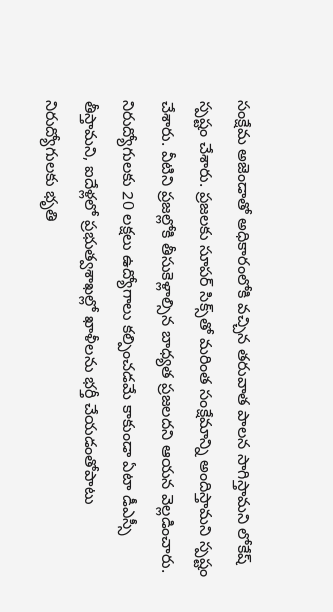సంక్షేమ అజెండాతో అధికారంలోకి వచ్చిన తరువాత పాలన సాగిస్తామని లోకేష్‌ స్పష్టం చేశారు. ప్రజలకు సూపర్‌ సిక్స్‌తో మరింత సంక్షేమాన్ని అందిస్తామని స్పష్టం చేశారు. వీటిని ప్రజల్లోకి తీసుకెళ్లాల్సిన బాధ్యత ప్రజలదని ఆయన వెల్లడించారు. నిరుద్యోగులకు 20 లక్షలు ఉద్యోగాలు కల్పించడమే కాకుండా ఏటా డీఎస్సీ తీస్తామని, ఐదేళ్లలో ప్రభుత్వశాఖల్లో ఖాళీలను భర్తీ చేయడంతోపాటు నిరుద్యోగులకు భృతి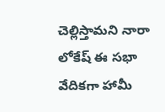చెల్లిస్తామని నారా లోకేష్‌ ఈ సభా వేదికగా హామీ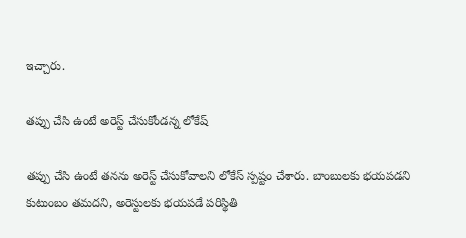ఇచ్చారు.

తప్పు చేసి ఉంటే అరెస్ట్‌ చేసుకోండన్న లోకేష్‌

తప్పు చేసి ఉంటే తనను అరెస్ట్‌ చేసుకోవాలని లోకేస్‌ స్పష్టం చేశారు. బాంబులకు భయపడని కుటుంబం తమదని, అరెస్టులకు భయపడే పరిస్థితి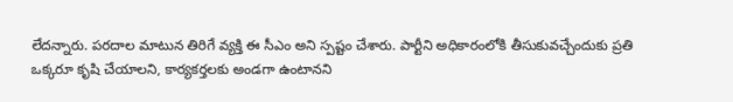లేదన్నారు. పరదాల మాటున తిరిగే వ్యక్తి ఈ సీఎం అని స్పష్టం చేశారు. పార్టీని అధికారంలోకి తీసుకువచ్చేందుకు ప్రతి ఒక్కరూ కృషి చేయాలని, కార్యకర్తలకు అండగా ఉంటానని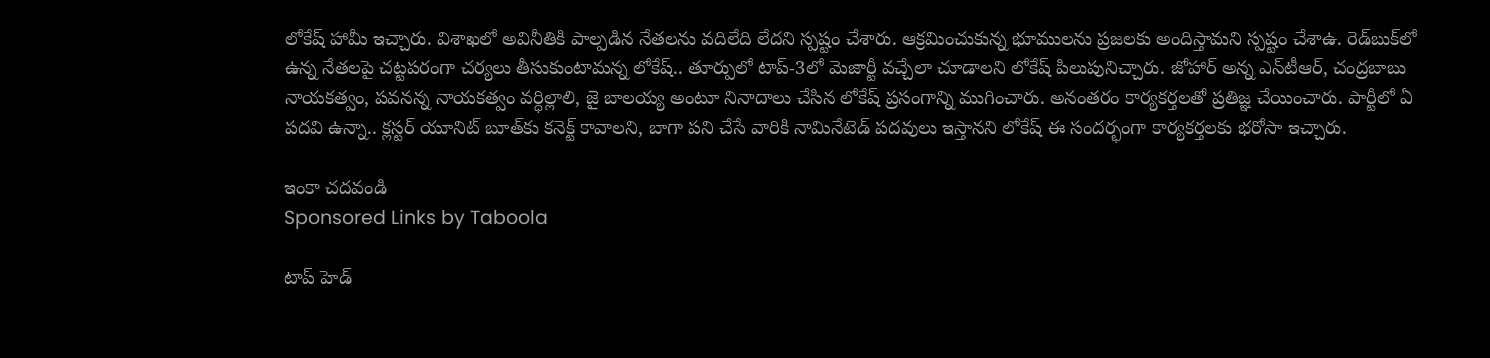లోకేష్‌ హామీ ఇచ్చారు. విశాఖలో అవినీతికి పాల్పడిన నేతలను వదిలేది లేదని స్పష్టం చేశారు. ఆక్రమించుకున్న భూములను ప్రజలకు అందిస్తామని స్పష్టం చేశాఉ. రెడ్‌బుక్‌లో ఉన్న నేతలపై చట్టపరంగా చర్యలు తీసుకుంటామన్న లోకేష్‌.. తూర్పులో టాప్‌-3లో మెజార్టీ వచ్చేలా చూడాలని లోకేష్‌ పిలుపునిచ్చారు. జోహార్‌ అన్న ఎన్‌టీఆర్‌, చంద్రబాబు నాయకత్వం, పవనన్న నాయకత్వం వర్ధిల్లాలి, జై బాలయ్య అంటూ నినాదాలు చేసిన లోకేష్‌ ప్రసంగాన్ని ముగించారు. అనంతరం కార్యకర్తలతో ప్రతిజ్ఞ చేయించారు. పార్టీలో ఏ పదవి ఉన్నా.. క్లస్టర్‌ యూనిట్‌ బూత్‌కు కనెక్ట్‌ కావాలని, బాగా పని చేసే వారికి నామినేటెడ్‌ పదవులు ఇస్తానని లోకేష్‌ ఈ సందర్భంగా కార్యకర్తలకు భరోసా ఇచ్చారు.

ఇంకా చదవండి
Sponsored Links by Taboola

టాప్ హెడ్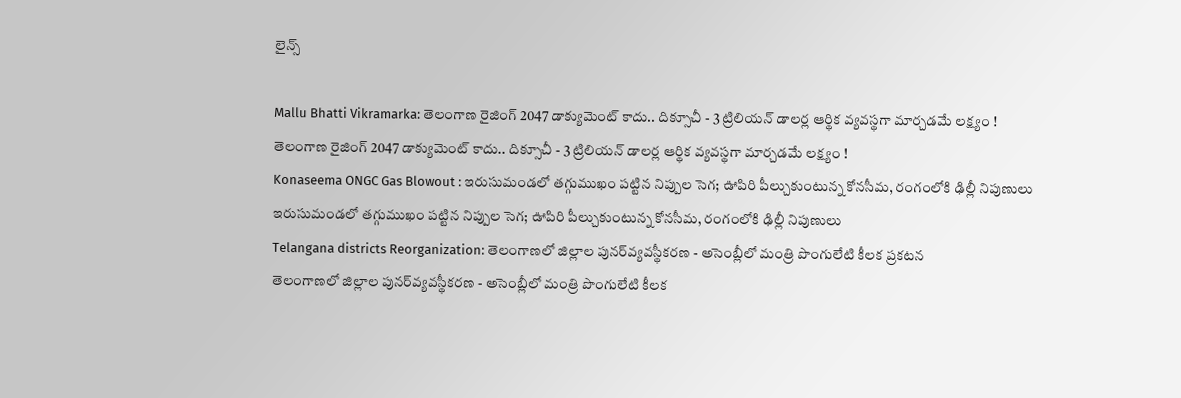లైన్స్

Mallu Bhatti Vikramarka: తెలంగాణ రైజింగ్ 2047 డాక్యుమెంట్ కాదు.. దిక్సూచీ - 3 ట్రిలియన్ డాలర్ల ఆర్థిక వ్యవస్థగా మార్చడమే లక్ష్యం !
తెలంగాణ రైజింగ్ 2047 డాక్యుమెంట్ కాదు.. దిక్సూచీ - 3 ట్రిలియన్ డాలర్ల ఆర్థిక వ్యవస్థగా మార్చడమే లక్ష్యం !
Konaseema ONGC Gas Blowout : ఇరుసుమండలో తగ్గుముఖం పట్టిన నిప్పుల సెగ; ఊపిరి పీల్చుకుంటున్న కోనసీమ, రంగంలోకి ఢిల్లీ నిపుణులు
ఇరుసుమండలో తగ్గుముఖం పట్టిన నిప్పుల సెగ; ఊపిరి పీల్చుకుంటున్న కోనసీమ, రంగంలోకి ఢిల్లీ నిపుణులు
Telangana districts Reorganization: తెలంగాణలో జిల్లాల పునర్‌వ్యవస్థీకరణ - అసెంబ్లీలో మంత్రి పొంగులేటి కీలక ప్రకటన
తెలంగాణలో జిల్లాల పునర్‌వ్యవస్థీకరణ - అసెంబ్లీలో మంత్రి పొంగులేటి కీలక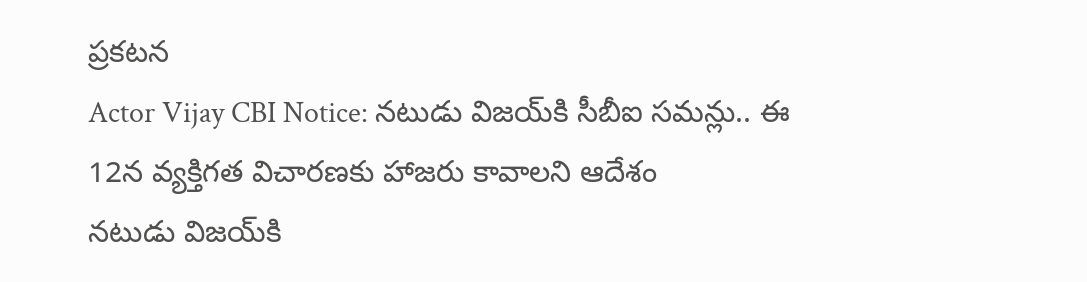ప్రకటన
Actor Vijay CBI Notice: నటుడు విజయ్‌కి సీబీఐ సమన్లు.. ఈ 12న వ్యక్తిగత విచారణకు హాజరు కావాలని ఆదేశం
నటుడు విజయ్‌కి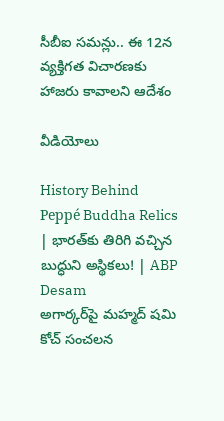సీబీఐ సమన్లు.. ఈ 12న వ్యక్తిగత విచారణకు హాజరు కావాలని ఆదేశం

వీడియోలు

History Behind Peppé Buddha Relics | భారత్‌కు తిరిగి వచ్చిన బుద్ధుని అస్థికలు! | ABP Desam
అగార్కర్‌పై మహ్మద్ షమి కోచ్ సంచలన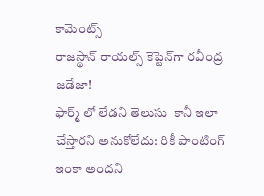కామెంట్స్
రాజస్థాన్ రాయల్స్ కెప్టెన్‌గా రవీంద్ర జడేజా!
ఫార్మ్ లో లేడని తెలుసు  కానీ ఇలా చేస్తారని అనుకోలేదు: రికీ పాంటింగ్
ఇంకా అందని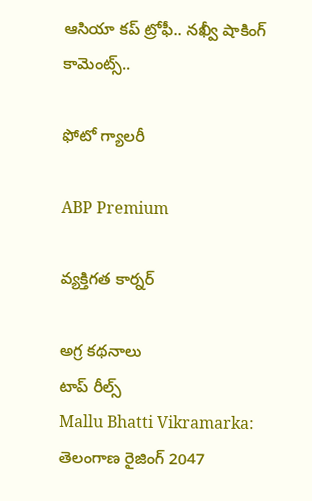ఆసియా కప్ ట్రోఫీ.. నఖ్వీ షాకింగ్ కామెంట్స్..

ఫోటో గ్యాలరీ

ABP Premium

వ్యక్తిగత కార్నర్

అగ్ర కథనాలు
టాప్ రీల్స్
Mallu Bhatti Vikramarka: తెలంగాణ రైజింగ్ 2047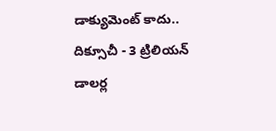డాక్యుమెంట్ కాదు.. దిక్సూచీ - 3 ట్రిలియన్ డాలర్ల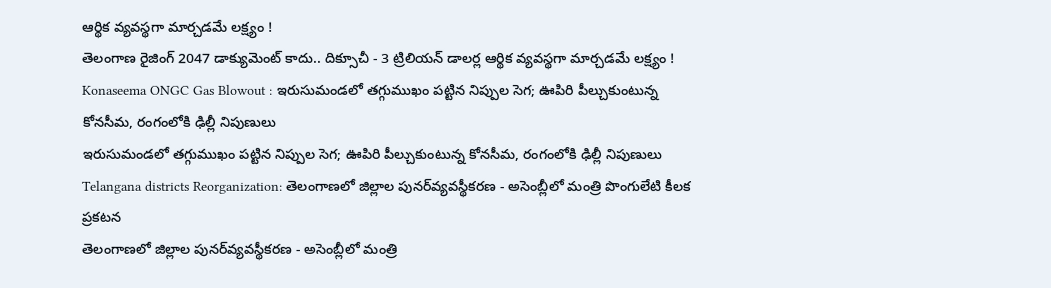ఆర్థిక వ్యవస్థగా మార్చడమే లక్ష్యం !
తెలంగాణ రైజింగ్ 2047 డాక్యుమెంట్ కాదు.. దిక్సూచీ - 3 ట్రిలియన్ డాలర్ల ఆర్థిక వ్యవస్థగా మార్చడమే లక్ష్యం !
Konaseema ONGC Gas Blowout : ఇరుసుమండలో తగ్గుముఖం పట్టిన నిప్పుల సెగ; ఊపిరి పీల్చుకుంటున్న కోనసీమ, రంగంలోకి ఢిల్లీ నిపుణులు
ఇరుసుమండలో తగ్గుముఖం పట్టిన నిప్పుల సెగ; ఊపిరి పీల్చుకుంటున్న కోనసీమ, రంగంలోకి ఢిల్లీ నిపుణులు
Telangana districts Reorganization: తెలంగాణలో జిల్లాల పునర్‌వ్యవస్థీకరణ - అసెంబ్లీలో మంత్రి పొంగులేటి కీలక ప్రకటన
తెలంగాణలో జిల్లాల పునర్‌వ్యవస్థీకరణ - అసెంబ్లీలో మంత్రి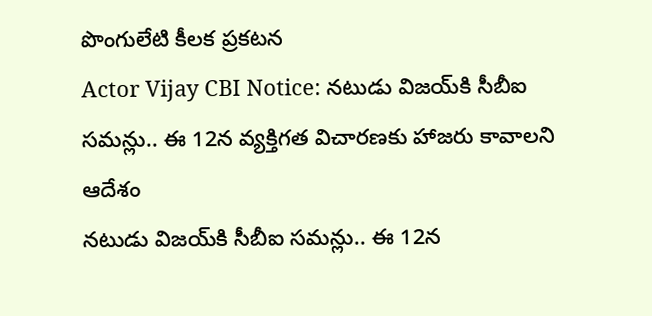పొంగులేటి కీలక ప్రకటన
Actor Vijay CBI Notice: నటుడు విజయ్‌కి సీబీఐ సమన్లు.. ఈ 12న వ్యక్తిగత విచారణకు హాజరు కావాలని ఆదేశం
నటుడు విజయ్‌కి సీబీఐ సమన్లు.. ఈ 12న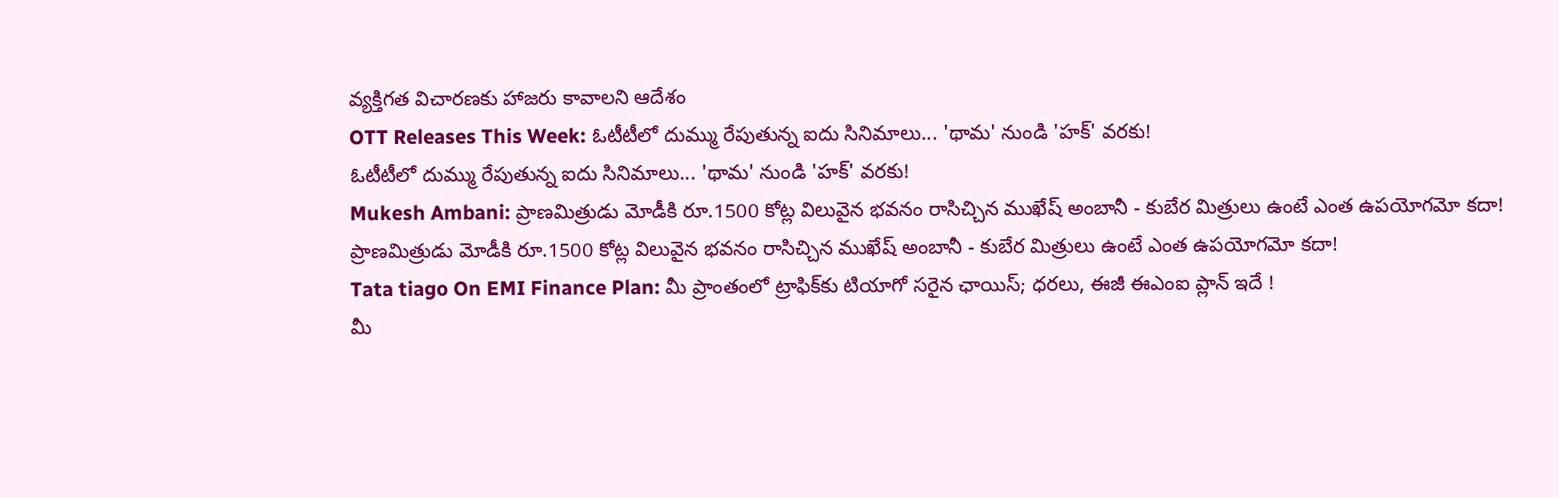వ్యక్తిగత విచారణకు హాజరు కావాలని ఆదేశం
OTT Releases This Week: ఓటీటీలో దుమ్ము రేపుతున్న ఐదు సినిమాలు... 'థామ' నుండి 'హక్' వరకు!
ఓటీటీలో దుమ్ము రేపుతున్న ఐదు సినిమాలు... 'థామ' నుండి 'హక్' వరకు!
Mukesh Ambani: ప్రాణమిత్రుడు మోడీకి రూ.1500 కోట్ల విలువైన భవనం రాసిచ్చిన ముఖేష్ అంబానీ - కుబేర మిత్రులు ఉంటే ఎంత ఉపయోగమో కదా!
ప్రాణమిత్రుడు మోడీకి రూ.1500 కోట్ల విలువైన భవనం రాసిచ్చిన ముఖేష్ అంబానీ - కుబేర మిత్రులు ఉంటే ఎంత ఉపయోగమో కదా!
Tata tiago On EMI Finance Plan: మీ ప్రాంతంలో ట్రాఫిక్‌కు టియాగో సరైన ఛాయిస్‌; ధరలు, ఈజీ ఈఎంఐ ప్లాన్‌ ఇదే !
మీ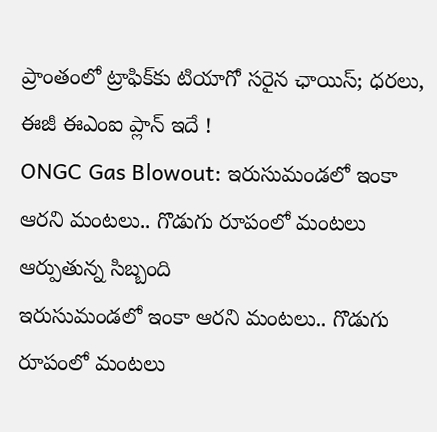ప్రాంతంలో ట్రాఫిక్‌కు టియాగో సరైన ఛాయిస్‌; ధరలు, ఈజీ ఈఎంఐ ప్లాన్‌ ఇదే !
ONGC Gas Blowout: ఇరుసుమండలో ఇంకా ఆరని మంటలు.. గొడుగు రూపంలో మంటలు ఆర్పుతున్న సిబ్బంది
ఇరుసుమండలో ఇంకా ఆరని మంటలు.. గొడుగు రూపంలో మంటలు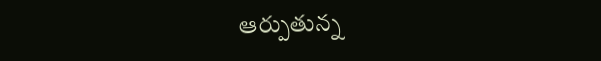ఆర్పుతున్న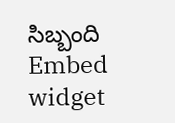సిబ్బంది
Embed widget